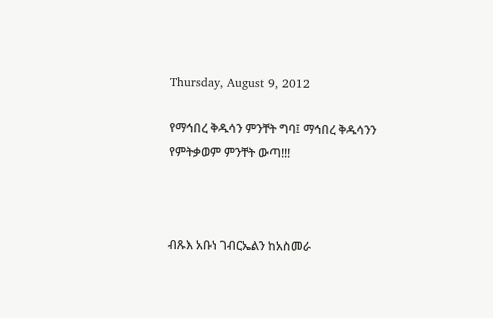Thursday, August 9, 2012

የማኅበረ ቅዱሳን ምንቸት ግባ፤ ማኅበረ ቅዱሳንን የምትቃወም ምንቸት ውጣ!!!



ብጹእ አቡነ ገብርኤልን ከአስመራ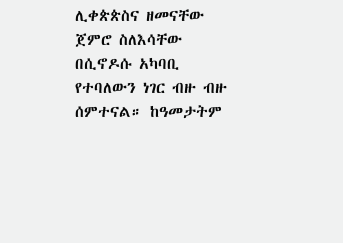ሊቀጵጵስና ዘመናቸው ጀምሮ ስለእሳቸው በሲኖዶሱ አካባቢ የተባለውን ነገር ብዙ ብዙ ሰምተናል። ከዓመታትም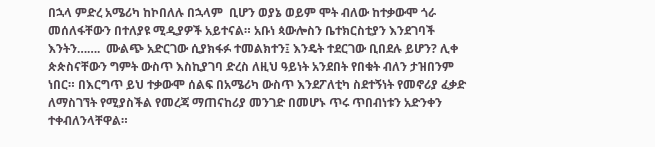በኋላ ምድረ አሜሪካ ከኮበለሉ በኋላም  ቢሆን ወያኔ ወይም ሞት ብለው ከተቃውሞ ጎራ መሰለፋቸውን በተለያዩ ሚዲያዎች አይተናል። አቡነ ጳውሎስን ቤተክርስቲያን እንደገባች እንትን…….  ሙልጭ አድርገው ሲያክፋፉ ተመልክተን፤ እንዴት ተደርገው ቢበደሉ ይሆን? ሊቀ ጵጵስናቸውን ግምት ውስጥ እስኪያገባ ድረስ ለዚህ ዓይነት አንደበት የበቁት ብለን ታዝበንም ነበር። በእርግጥ ይህ ተቃውሞ ሰልፍ በአሜሪካ ውስጥ እንደፖለቲካ ስደተኝነት የመኖሪያ ፈቃድ ለማስገኘት የሚያስችል የመረጃ ማጠናከሪያ መንገድ በመሆኑ ጥሩ ጥበብነቱን አድንቀን ተቀብለንላቸዋል።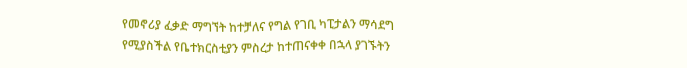የመኖሪያ ፈቃድ ማግኘት ከተቻለና የግል የገቢ ካፒታልን ማሳደግ የሚያስችል የቤተክርስቲያን ምስረታ ከተጠናቀቀ በኋላ ያገኙትን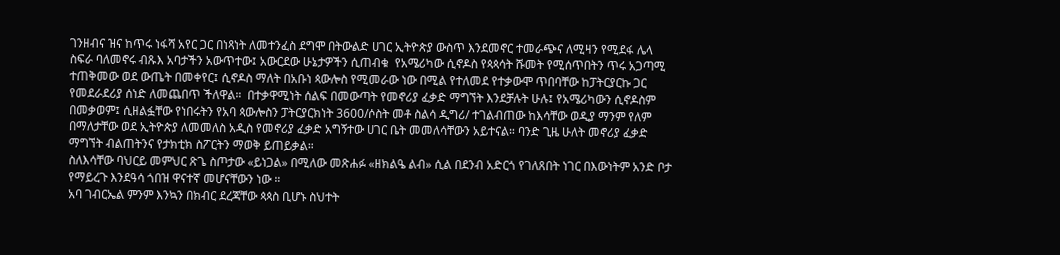ገንዘብና ዝና ከጥሩ ነፋሻ አየር ጋር በነጻነት ለመተንፈስ ደግሞ በትውልድ ሀገር ኢትዮጵያ ውስጥ እንደመኖር ተመራጭና ለሚዛን የሚደፋ ሌላ ስፍራ ባለመኖሩ ብጹእ አባታችን አውጥተው፤ አውርደው ሁኔታዎችን ሲጠብቁ  የአሜሪካው ሲኖዶስ የጳጳሳት ሹመት የሚሰጥበትን ጥሩ አጋጣሚ ተጠቅመው ወደ ውጤት በመቀየር፤ ሲኖዶስ ማለት በአቡነ ጳውሎስ የሚመራው ነው በሚል የተለመደ የተቃውሞ ጥበባቸው ከፓትርያርኩ ጋር የመደራደሪያ ሰነድ ለመጨበጥ ችለዋል።  በተቃዋሚነት ሰልፍ በመውጣት የመኖሪያ ፈቃድ ማግኘት እንደቻሉት ሁሉ፤ የአሜሪካውን ሲኖዶስም በመቃወም፤ ሲዘልፏቸው የነበሩትን የአባ ጳውሎስን ፓትርያርክነት 3600/ሶስት መቶ ስልሳ ዲግሪ/ ተገልብጠው ከእሳቸው ወዲያ ማንም የለም በማለታቸው ወደ ኢትዮጵያ ለመመለስ አዲስ የመኖሪያ ፈቃድ አግኝተው ሀገር ቤት መመለሳቸውን አይተናል። ባንድ ጊዜ ሁለት መኖሪያ ፈቃድ ማግኘት ብልጠትንና የታክቲክ ስፖርትን ማወቅ ይጠይቃል።
ስለእሳቸው ባህርይ መምህር ጽጌ ስጦታው «ይነጋል» በሚለው መጽሐፉ «ዘክልዔ ልብ» ሲል በደንብ አድርጎ የገለጸበት ነገር በእውነትም አንድ ቦታ የማይረጉ እንደዓሳ ጎበዝ ዋናተኛ መሆናቸውን ነው ።
አባ ገብርኤል ምንም እንኳን በክብር ደረጃቸው ጳጳስ ቢሆኑ ስህተት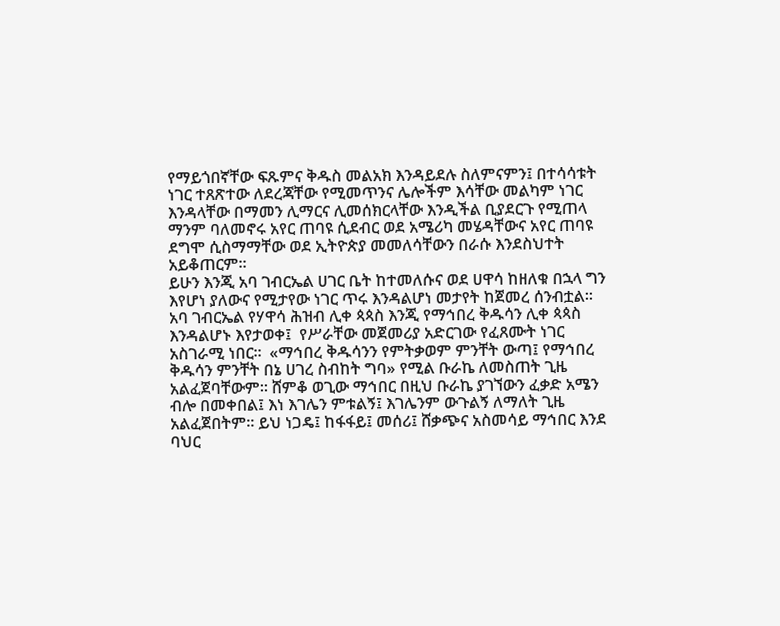የማይጎበኛቸው ፍጹምና ቅዱስ መልአክ እንዳይደሉ ስለምናምን፤ በተሳሳቱት ነገር ተጸጽተው ለደረጃቸው የሚመጥንና ሌሎችም እሳቸው መልካም ነገር እንዳላቸው በማመን ሊማርና ሊመሰክርላቸው እንዲችል ቢያደርጉ የሚጠላ ማንም ባለመኖሩ አየር ጠባዩ ሲደብር ወደ አሜሪካ መሄዳቸውና አየር ጠባዩ ደግሞ ሲስማማቸው ወደ ኢትዮጵያ መመለሳቸውን በራሱ እንደስህተት አይቆጠርም።
ይሁን እንጂ አባ ገብርኤል ሀገር ቤት ከተመለሱና ወደ ሀዋሳ ከዘለቁ በኋላ ግን እየሆነ ያለውና የሚታየው ነገር ጥሩ እንዳልሆነ መታየት ከጀመረ ሰንብቷል። አባ ገብርኤል የሃዋሳ ሕዝብ ሊቀ ጳጳስ እንጂ የማኅበረ ቅዱሳን ሊቀ ጳጳስ  እንዳልሆኑ እየታወቀ፤  የሥራቸው መጀመሪያ አድርገው የፈጸሙት ነገር አስገራሚ ነበር።  «ማኅበረ ቅዱሳንን የምትቃወም ምንቸት ውጣ፤ የማኅበረ ቅዱሳን ምንቸት በኔ ሀገረ ስብከት ግባ» የሚል ቡራኬ ለመስጠት ጊዜ አልፈጀባቸውም። ሸምቆ ወጊው ማኅበር በዚህ ቡራኬ ያገኘውን ፈቃድ አሜን ብሎ በመቀበል፤ እነ እገሌን ምቱልኝ፤ እገሌንም ውጉልኝ ለማለት ጊዜ አልፈጀበትም። ይህ ነጋዴ፤ ከፋፋይ፤ መሰሪ፤ ሸቃጭና አስመሳይ ማኅበር እንደ ባህር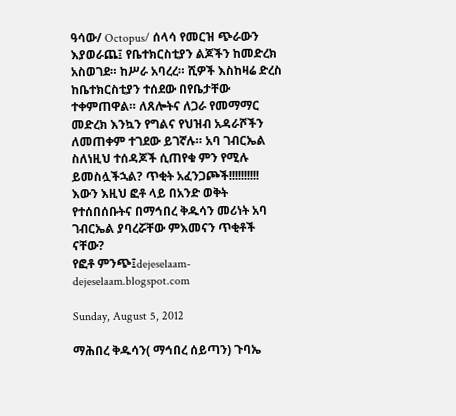ዓሳው/ Octopus/ ሰላሳ የመርዝ ጭራውን እያወራጨ፤ የቤተክርስቲያን ልጆችን ከመድረክ አስወገደ። ከሥራ አባረረ። ሺዎች እስከዛሬ ድረስ ከቤተክርስቲያን ተሰደው በየቤታቸው ተቀምጠዋል። ለጸሎትና ለጋራ የመማማር መድረክ እንኳን የግልና የህዝብ አዳራሾችን ለመጠቀም ተገደው ይገኛሉ። አባ ገብርኤል ስለነዚህ ተሰዳጆች ሲጠየቁ ምን የሚሉ ይመስሏችኋል? ጥቂት አፈንጋጮች!!!!!!!!!!
እውን እዚህ ፎቶ ላይ በአንድ ወቅት የተሰበሰቡትና በማኅበረ ቅዱሳን መሪነት አባ ገብርኤል ያባረሯቸው ምእመናን ጥቂቶች ናቸው?
የፎቶ ምንጭ፤dejeselaam-dejeselaam.blogspot.com

Sunday, August 5, 2012

ማሕበረ ቅዱሳን( ማኅበረ ሰይጣን) ጉባኤ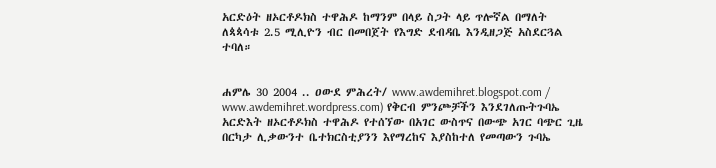አርድዕት ዘኦርቶዶክስ ተዋሕዶ ከማንም በላይ ስጋት ላይ ጥሎኛል በማለት ለጳጳሳቱ 2.5 ሚሊዮን ብር በመበጀት የእግድ ደብዳቤ እንዲዘጋጅ አስደርጓል ተባለ።


ሐምሌ 30 2004 .. ዐውደ ምሕረት/ www.awdemihret.blogspot.com / www.awdemihret.wordpress.com) የቅርብ ምንጮቻችን እንደገለጡትጉባኤ አርድእት ዘኦርቶዶክስ ተዋሕዶ የተሰኘው በአገር ውስጥና በውጭ አገር ባጭር ጊዜ በርካታ ሊቃውንተ ቤተክርስቲያንን እየማረከና እያስከተለ የመጣውን ጉባኤ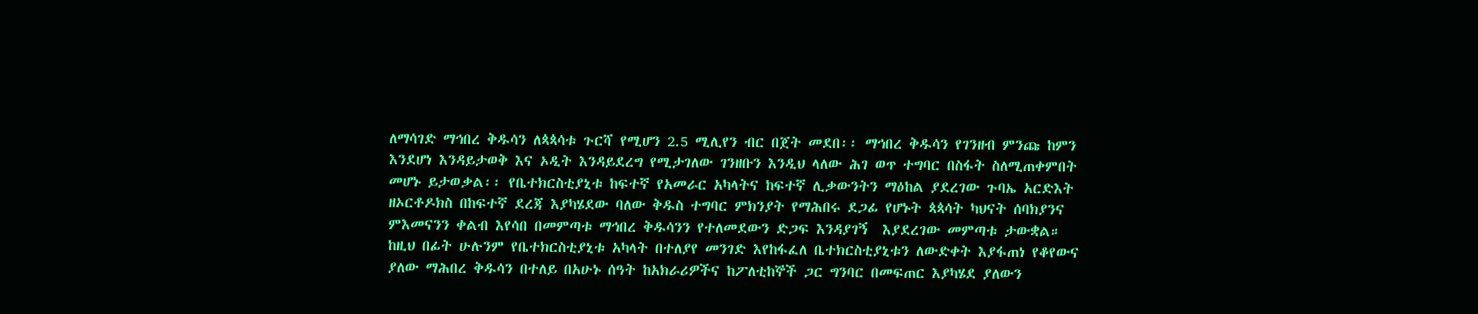ለማሳገድ ማኅበረ ቅዱሳን ለጳጳሳቱ ጉርሻ የሚሆን 2.5 ሚሊየን ብር በጀት መደበ፡፡ ማኅበረ ቅዱሳን የገንዘብ ምንጩ ከምን እንደሆነ እንዳይታወቅ እና ኦዲት እንዳይደረግ የሚታገለው ገንዘቡን እንዲህ ላለው ሕገ ወጥ ተግባር በስፋት ስለሚጠቀምበት መሆኑ ይታወቃል፡፡ የቤተክርስቲያኒቱ ከፍተኛ የአመራር አካላትና ከፍተኛ ሊቃውንትን ማዕከል ያደረገው ጉባኤ አርድእት ዘኦርቶዶክስ በከፍተኛ ደረጃ እያካሄደው ባለው ቅዱስ ተግባር ምክንያት የማሕበሩ ደጋፊ የሆኑት ጳጳሳት ካህናት ሰባክያንና ምእመናንን ቀልብ እየሳበ በመምጣቱ ማኅበረ ቅዱሳንን የተለመደውን ድጋፍ እንዳያገኝ  እያደረገው መምጣቱ ታውቋል።
ከዚህ በፊት ሁሉንም የቤተክርስቲያኒቱ አካላት በተለያየ መንገድ እየከፋፈለ ቤተክርስቲያኒቱን ለውድቀት እያፋጠነ የቆየውና ያለው ማሕበረ ቅዱሳን በተለይ በአሁኑ ሰዓት ከአክራሪዎችና ከፖለቲከኞች ጋር ግንባር በመፍጠር እያካሄደ ያለውን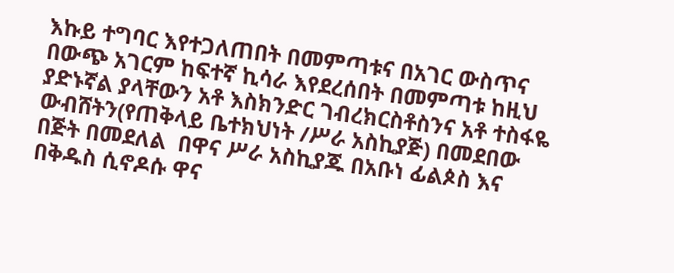እኩይ ተግባር እየተጋለጠበት በመምጣቱና በአገር ውስጥና በውጭ አገርም ከፍተኛ ኪሳራ እየደረሰበት በመምጣቱ ከዚህ ያድኑኛል ያላቸውን አቶ እስክንድር ገብረክርስቶስንና አቶ ተስፋዬ ውብሸትን(የጠቅላይ ቤተክህነት /ሥራ አስኪያጅ) በመደበው በጅት በመደለል  በዋና ሥራ አስኪያጁ በአቡነ ፊልጶስ እና በቅዱስ ሲኖዶሱ ዋና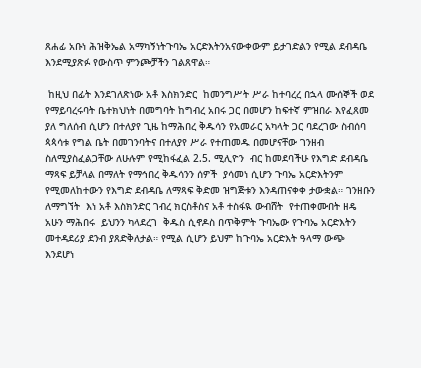ጸሐፊ አቡነ ሕዝቅኤል አማካኝነትጉባኤ አርድእትንአናውቀውም ይታገድልን የሚል ደብዳቤ እንደሚያጽፉ የውስጥ ምንጮቻችን ገልጸዋል።

 ከዚህ በፊት እንደገለጽነው አቶ እስክንድር  ከመንግሥት ሥራ ከተባረረ በኋላ ሙሰኞች ወደ የማይባረሩባት ቤተክህነት በመግባት ከግብረ አበሩ ጋር በመሆን ከፍተኛ ምዝበራ እየፈጸመ ያለ ግለሰብ ሲሆን በተለያየ ጊዜ ከማሕበረ ቅዱሳን የአመራር አካላት ጋር ባደረገው ስብሰባ ጳጳሳቱ የግል ቤት በመገንባትና በተለያየ ሥራ የተጠመዱ በመሆናቸው ገንዘብ ስለሚያስፈልጋቸው ለሁሉም የሚከፋፈል 2.5. ሚሊዮን  ብር ከመደባችሁ የእግድ ደብዳቤ ማጻፍ ይቻላል በማለት የማኅበረ ቅዱሳንን ሰዎች  ያሳመነ ሲሆን ጉባኤ አርድእትንም የሚመለከተውን የእግድ ደብዳቤ ለማጻፍ ቅድመ ዝግጅቱን እንዳጠናቀቀ ታውቋል። ገንዘቡን ለማግኘት  እነ አቶ እስክንድር ገብረ ክርስቶስና አቶ ተስፋዪ ውብሸት  የተጠቀሙበት ዘዴ አሁን ማሕበሩ  ይህንን ካላደረገ  ቅዱስ ሲኖዶስ በጥቅምት ጉባኤው የጉባኤ አርድእትን መተዳደሪያ ደንብ ያጸድቅለታል። የሚል ሲሆን ይህም ከጉባኤ አርድእት ዓላማ ውጭ እንደሆነ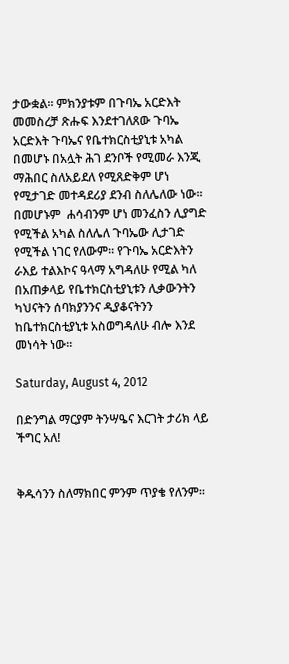ታውቋል። ምክንያቱም በጉባኤ አርድእት መመስረቻ ጽሑፍ እንደተገለጸው ጉባኤ አርድእት ጉባኤና የቤተክርስቲያኒቱ አካል በመሆኑ በአሏት ሕገ ደንቦች የሚመራ እንጂ  ማሕበር ስለአይደለ የሚጸድቅም ሆነ የሚታገድ መተዳደሪያ ደንብ ስለሌለው ነው፡፡
በመሆኑም  ሐሳብንም ሆነ መንፈስን ሊያግድ የሚችል አካል ስለሌለ ጉባኤው ሊታገድ የሚችል ነገር የለውም። የጉባኤ አርድእትን ራእይ ተልእኮና ዓላማ አግዳለሁ የሚል ካለ በአጠቃላይ የቤተክርስቲያኒቱን ሊቃውንትን ካህናትን ሰባክያንንና ዲያቆናትንን ከቤተክርስቲያኒቱ አስወግዳለሁ ብሎ እንደ መነሳት ነው።

Saturday, August 4, 2012

በድንግል ማርያም ትንሣዔና እርገት ታሪክ ላይ ችግር አለ!


ቅዱሳንን ስለማክበር ምንም ጥያቄ የለንም።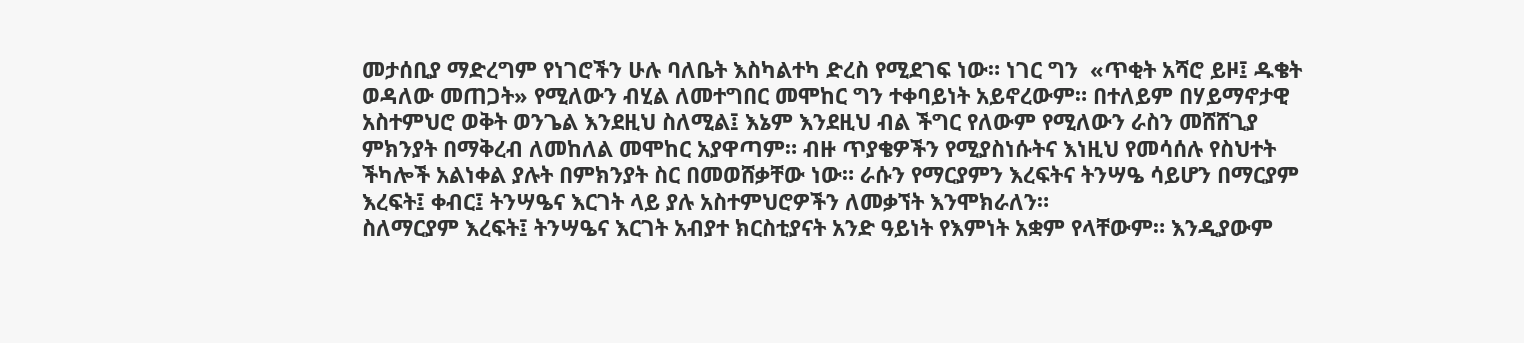መታሰቢያ ማድረግም የነገሮችን ሁሉ ባለቤት እስካልተካ ድረስ የሚደገፍ ነው። ነገር ግን  «ጥቂት አሻሮ ይዞ፤ ዱቄት ወዳለው መጠጋት» የሚለውን ብሂል ለመተግበር መሞከር ግን ተቀባይነት አይኖረውም። በተለይም በሃይማኖታዊ አስተምህሮ ወቅት ወንጌል እንደዚህ ስለሚል፤ እኔም እንደዚህ ብል ችግር የለውም የሚለውን ራስን መሸሸጊያ ምክንያት በማቅረብ ለመከለል መሞከር አያዋጣም። ብዙ ጥያቄዎችን የሚያስነሱትና እነዚህ የመሳሰሉ የስህተት ችካሎች አልነቀል ያሉት በምክንያት ስር በመወሸቃቸው ነው። ራሱን የማርያምን እረፍትና ትንሣዔ ሳይሆን በማርያም እረፍት፤ ቀብር፤ ትንሣዔና እርገት ላይ ያሉ አስተምህሮዎችን ለመቃኘት እንሞክራለን።
ስለማርያም እረፍት፤ ትንሣዔና እርገት አብያተ ክርስቲያናት አንድ ዓይነት የእምነት አቋም የላቸውም። እንዲያውም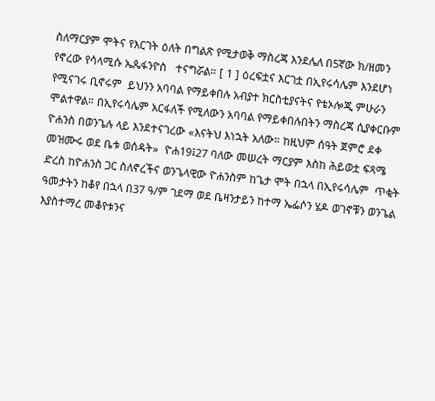ስለማርያም ሞትና የእርገት ዕለት በግልጽ የሚታወቅ ማስረጃ እንደሌለ በ5ኛው ክ/ዘመን  የኖረው የሳላሚሱ ኤጴፋንዮስ   ተናግሯል። [ 1 ] ዕረፍቷና እርገቷ በኢየሩሳሌም እንደሆነ  የሚናገሩ ቢኖሩም  ይህንን አባባል የማይቀበሉ አብያተ ክርስቲያናትና የቴኦሎጂ ምሁራን ሞልተዋል። በኢየሩሳሌም አርፋለች የሚለውን አባባል የማይቀበሉበትን ማስረጃ ሲያቀርቡም ዮሐንስ በወንጌሉ ላይ እንደተናገረው «እናትህ እነኋት አለው። ከዚህም ሰዓት ጀምሮ ደቀ መዝሙሩ ወደ ቤቱ ወሰዳት»  ዮሐ19፤27 ባለው መሠረት ማርያም እስከ ሕይወቷ ፍጻሜ ድረስ ከዮሐንስ ጋር ስለኖረችና ወንጌላዊው ዮሐንስም ከጌታ ሞት በኋላ በኢየሩሳሌም  ጥቂት ዓመታትን ከቆየ በኋላ በ37 ዓ/ም ገደማ ወደ ቤዛንታይን ከተማ ኤፌሶን ሄዶ ወገኖቹን ወንጌል እያስተማረ መቆየቱንና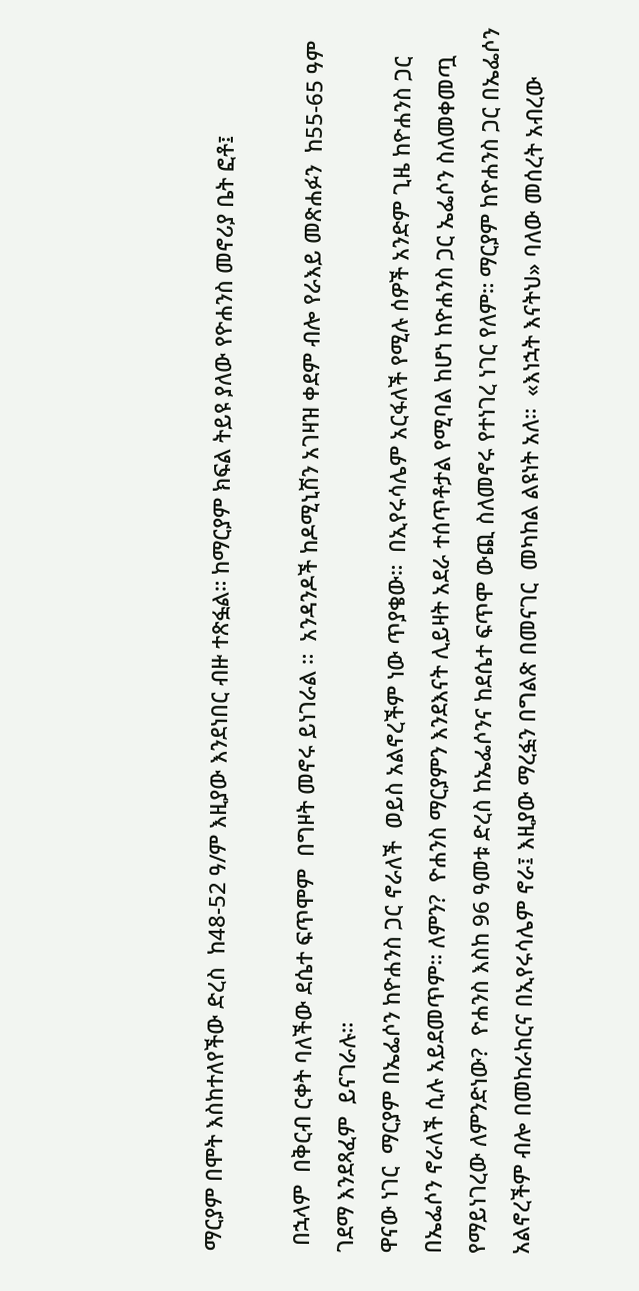ማርያም በሞት እስከተለየችው ድረስ  ከ48-52 ዓ/ም እዚያው እንደነበር ብዙ ተጽፏል። ከማርያም ክፍል ትይዩ ያለው የዮሐንስ መኖሪያ ቤት ፎቶ፤

 በኋላም  በቅርብ ርቀት ባለችው ደሴተ ፍጥሞም  በግዞት መኖሩ ይነገራል ።  አንዳንዶች ከዶሚኒሽን አገዛዝ ቀደም ብሎ የራእይ መጽሐፉን  ከ55-65 ዓም ገደማ እንደጻፈም  ይናገራሉ።
ዋናው ነገር  ማርያም በኤፌሶን ከዮሐንስ ጋር ኖራለች  ወይስ አልኖረችም ነው ጥያቄው።  በኢየሩሳሌም አርፋለች የሚሉ ሰዎች አንድም ጊዜ ከዮሐንስ ጋር በኤፌሶን ኖራለች ሲሉ አይደመጥም። ለምን?  ዮሐንስ ማርያምን እንደእናት ሊይዛት አደራ ተሰጥቶታል የሚባል ከሆነ ከዮሐንስ ጋር ኤፌሶን ስለመቀመጧ የማይነገረው ለምንድነው?  ዮሐንስ እስከ 96 ዓመቱ ድረስ ከኤፌሶንና ከደሴተ ፍጥሞ ውጪ ስለመኖሩ የተነገረ ነገር የለም። ማርያም ከዮሐንስ ጋር በኤፌሶን አልኖረችም ብሎ በመከራከርና በኢየሩሳሌም ኖራ፤ እዚያው ማረፏን በግልጽ በመናገር  መካከል ልዩነት አለ።  «እነኋት እናትህ» ባለው መሰረት አብረው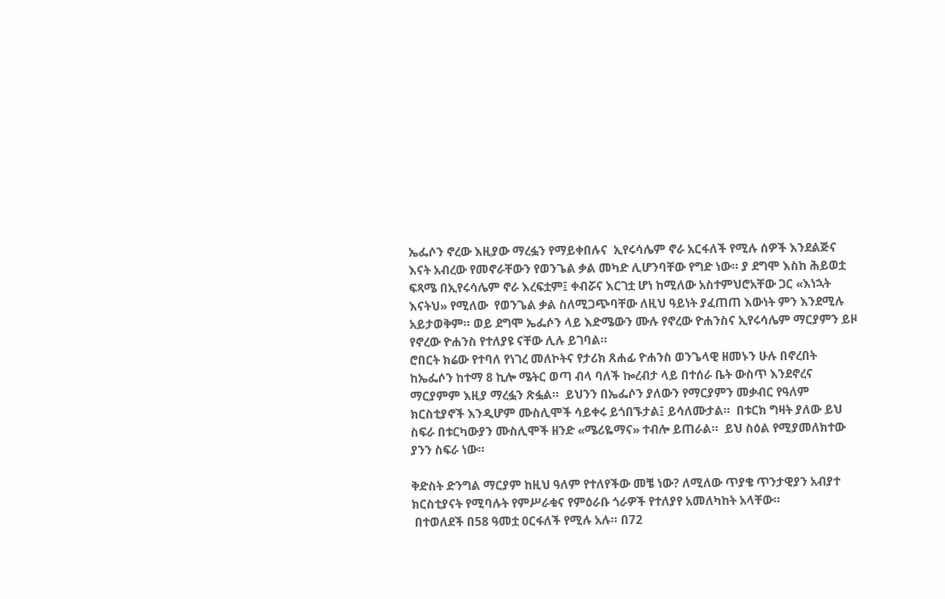ኤፌሶን ኖረው እዚያው ማረፏን የማይቀበሉና  ኢየሩሳሌም ኖራ አርፋለች የሚሉ ሰዎች እንደልጅና እናት አብረው የመኖራቸውን የወንጌል ቃል መካድ ሊሆንባቸው የግድ ነው። ያ ደግሞ እስከ ሕይወቷ ፍጻሜ በኢየሩሳሌም ኖራ እረፍቷም፤ ቀብሯና እርገቷ ሆነ ከሚለው አስተምህሮአቸው ጋር «እነኋት እናትህ» የሚለው  የወንጌል ቃል ስለሚጋጭባቸው ለዚህ ዓይነት ያፈጠጠ እውነት ምን እንደሚሉ አይታወቅም። ወይ ደግሞ ኤፌሶን ላይ እድሜውን ሙሉ የኖረው ዮሐንስና ኢየሩሳሌም ማርያምን ይዞ የኖረው ዮሐንስ የተለያዩ ናቸው ሊሉ ይገባል።
ሮበርት ክሬው የተባለ የነገረ መለኮትና የታሪክ ጸሐፊ ዮሐንስ ወንጌላዊ ዘመኑን ሁሉ በኖረበት ከኤፌሶን ከተማ 8 ኪሎ ሜትር ወጣ ብላ ባለች ኰረብታ ላይ በተሰራ ቤት ውስጥ እንደኖረና ማርያምም እዚያ ማረፏን ጽፏል።  ይህንን በኤፌሶን ያለውን የማርያምን መቃብር የዓለም ክርስቲያኖች እንዲሆም ሙስሊሞች ሳይቀሩ ይጎበኙታል፤ ይሳለሙታል።  በቱርክ ግዛት ያለው ይህ ስፍራ በቱርካውያን ሙስሊሞች ዘንድ «ሜሪዬማና» ተብሎ ይጠራል።  ይህ ስዕል የሚያመለክተው ያንን ስፍራ ነው።

ቅድስት ድንግል ማርያም ከዚህ ዓለም የተለየችው መቼ ነው? ለሚለው ጥያቄ ጥንታዊያን አብያተ ክርስቲያናት የሚባሉት የምሥራቁና የምዕራቡ ጎራዎች የተለያየ አመለካከት አላቸው።
 በተወለደች በ58 ዓመቷ ዐርፋለች የሚሉ አሉ። በ72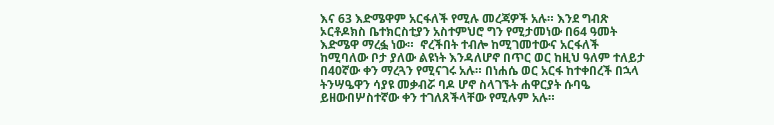እና 63 እድሜዋም አርፋለች የሚሉ መረጃዎች አሉ። እንደ ግብጽ ኦርቶዶክስ ቤተክርስቲያን አስተምህሮ ግን የሚታመነው በ64 ዓመት እድሜዋ ማረፏ ነው።  ኖረችበት ተብሎ ከሚገመተውና አርፋለች ከሚባለው ቦታ ያለው ልዩነት እንዳለሆኖ በጥር ወር ከዚህ ዓለም ተለይታ በ40ኛው ቀን ማረጓን የሚናገሩ አሉ። በነሐሴ ወር አርፋ ከተቀበረች በኋላ ትንሣዔዋን ሳያዩ መቃብሯ ባዶ ሆኖ ስላገኙት ሐዋርያት ሱባዔ ይዘውበሦስተኛው ቀን ተገለጸችላቸው የሚሉም አሉ።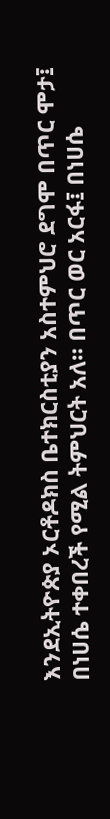እንደኢትዮጵያ ኦርቶዶክስ ቤተክርስቲያን አስተምህሮ ደግሞ በጥር ሞታ፤ በነሀሴ ተቀበረች የሚል ትምህርት አለ። በጥር ወር አርፋ፤ በነሀሴ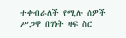ተቀብራለች የሚሉ ሰዎች ሥጋዋ በገነት ዛፍ ስር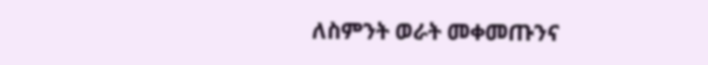ለስምንት ወራት መቀመጡንና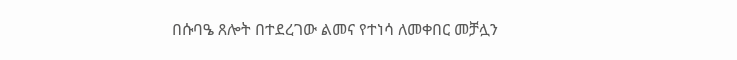በሱባዔ ጸሎት በተደረገው ልመና የተነሳ ለመቀበር መቻሏን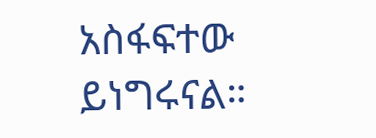አስፋፍተው ይነግሩናል።